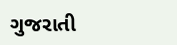ગુજરાતી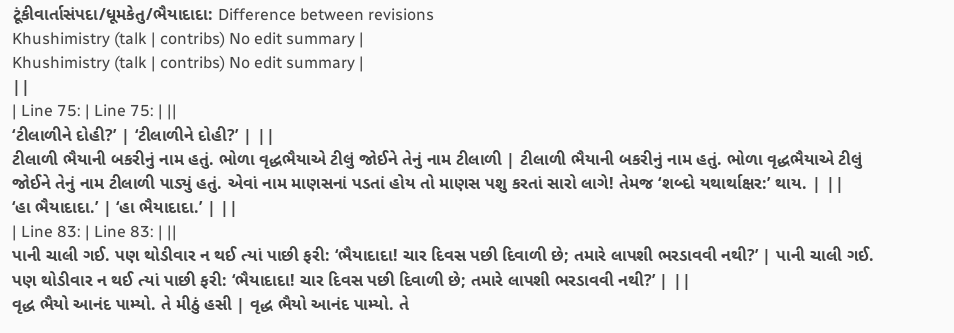ટૂંકીવાર્તાસંપદા/ધૂમકેતુ/ભૈયાદાદા: Difference between revisions
Khushimistry (talk | contribs) No edit summary |
Khushimistry (talk | contribs) No edit summary |
||
| Line 75: | Line 75: | ||
‘ટીલાળીને દોહી?’ | ‘ટીલાળીને દોહી?’ | ||
ટીલાળી ભૈયાની બકરીનું નામ હતું. ભોળા વૃદ્ધભૈયાએ ટીલું જોઈને તેનું નામ ટીલાળી | ટીલાળી ભૈયાની બકરીનું નામ હતું. ભોળા વૃદ્ધભૈયાએ ટીલું જોઈને તેનું નામ ટીલાળી પાડ્યું હતું. એવાં નામ માણસનાં પડતાં હોય તો માણસ પશુ કરતાં સારો લાગે! તેમજ ‘શબ્દો યથાર્થાક્ષર:’ થાય. | ||
‘હા ભૈયાદાદા.’ | ‘હા ભૈયાદાદા.’ | ||
| Line 83: | Line 83: | ||
પાની ચાલી ગઈ. પણ થોડીવાર ન થઈ ત્યાં પાછી ફરી: ‘ભૈયાદાદા! ચાર દિવસ પછી દિવાળી છે; તમારે લાપશી ભરડાવવી નથી?’ | પાની ચાલી ગઈ. પણ થોડીવાર ન થઈ ત્યાં પાછી ફરી: ‘ભૈયાદાદા! ચાર દિવસ પછી દિવાળી છે; તમારે લાપશી ભરડાવવી નથી?’ | ||
વૃદ્ધ ભૈયો આનંદ પામ્યો. તે મીઠું હસી | વૃદ્ધ ભૈયો આનંદ પામ્યો. તે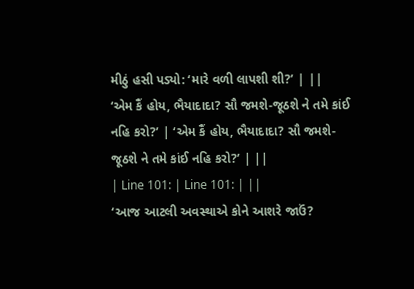મીઠું હસી પડ્યો: ‘મારે વળી લાપશી શી?’ | ||
‘એમ કૈં હોય, ભૈયાદાદા? સૌ જમશે-જૂઠશે ને તમે કાંઈ નહિ કરો?’ | ‘એમ કૈં હોય, ભૈયાદાદા? સૌ જમશે-જૂઠશે ને તમે કાંઈ નહિ કરો?’ | ||
| Line 101: | Line 101: | ||
‘આજ આટલી અવસ્થાએ કોને આશરે જાઉં?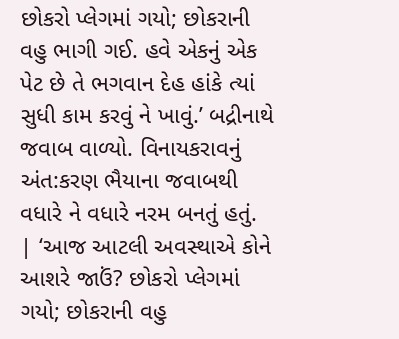છોકરો પ્લેગમાં ગયો; છોકરાની વહુ ભાગી ગઈ. હવે એકનું એક પેટ છે તે ભગવાન દેહ હાંકે ત્યાં સુધી કામ કરવું ને ખાવું.’ બદ્રીનાથે જવાબ વાળ્યો. વિનાયકરાવનું અંત:કરણ ભૈયાના જવાબથી વધારે ને વધારે નરમ બનતું હતું. | ‘આજ આટલી અવસ્થાએ કોને આશરે જાઉં? છોકરો પ્લેગમાં ગયો; છોકરાની વહુ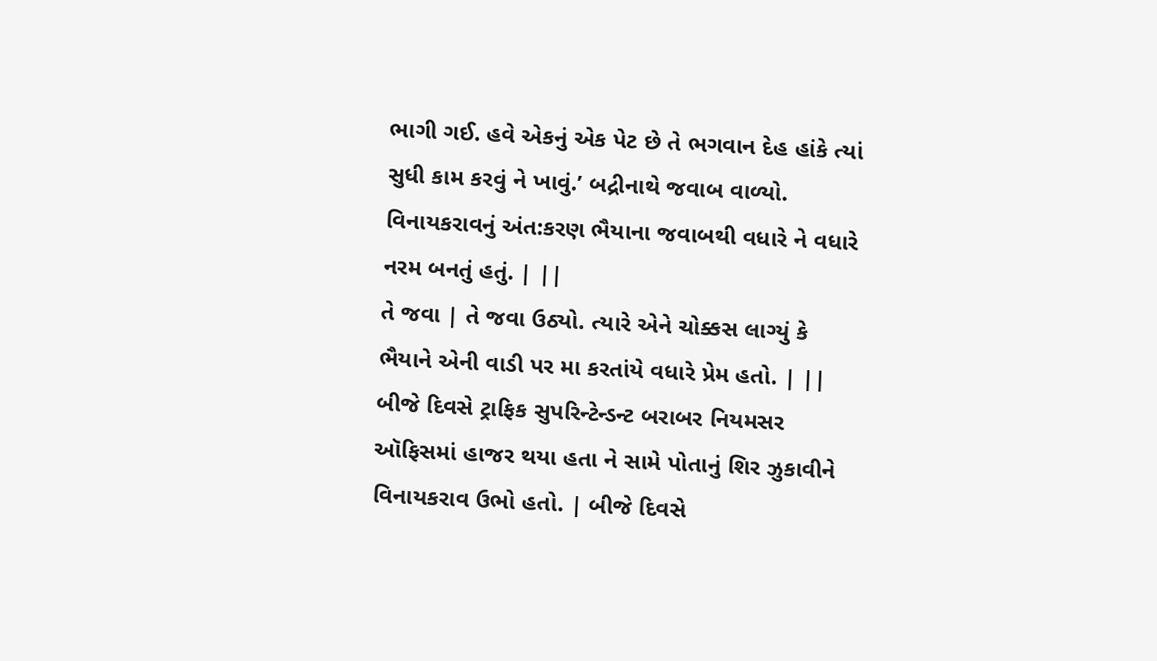ભાગી ગઈ. હવે એકનું એક પેટ છે તે ભગવાન દેહ હાંકે ત્યાં સુધી કામ કરવું ને ખાવું.’ બદ્રીનાથે જવાબ વાળ્યો. વિનાયકરાવનું અંત:કરણ ભૈયાના જવાબથી વધારે ને વધારે નરમ બનતું હતું. | ||
તે જવા | તે જવા ઉઠ્યો. ત્યારે એને ચોક્કસ લાગ્યું કે ભૈયાને એની વાડી પર મા કરતાંયે વધારે પ્રેમ હતો. | ||
બીજે દિવસે ટ્રાફિક સુપરિન્ટેન્ડન્ટ બરાબર નિયમસર ઑફિસમાં હાજર થયા હતા ને સામે પોતાનું શિર ઝુકાવીને વિનાયકરાવ ઉભો હતો. | બીજે દિવસે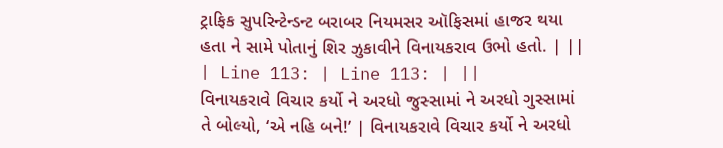ટ્રાફિક સુપરિન્ટેન્ડન્ટ બરાબર નિયમસર ઑફિસમાં હાજર થયા હતા ને સામે પોતાનું શિર ઝુકાવીને વિનાયકરાવ ઉભો હતો. | ||
| Line 113: | Line 113: | ||
વિનાયકરાવે વિચાર કર્યો ને અરધો જુસ્સામાં ને અરધો ગુસ્સામાં તે બોલ્યો, ‘એ નહિ બને!’ | વિનાયકરાવે વિચાર કર્યો ને અરધો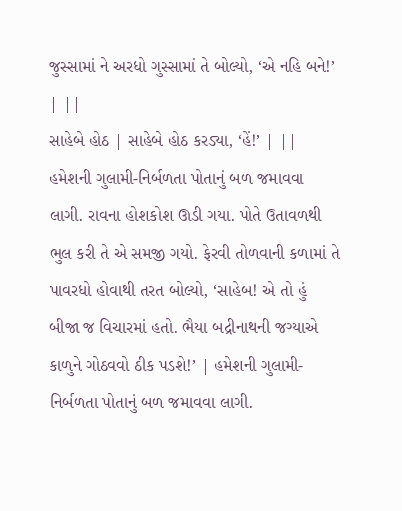જુસ્સામાં ને અરધો ગુસ્સામાં તે બોલ્યો, ‘એ નહિ બને!’ | ||
સાહેબે હોઠ | સાહેબે હોઠ કરડ્યા, ‘હેં!’ | ||
હમેશની ગુલામી-નિર્બળતા પોતાનું બળ જમાવવા લાગી. રાવના હોશકોશ ઊડી ગયા. પોતે ઉતાવળથી ભુલ કરી તે એ સમજી ગયો. ફેરવી તોળવાની કળામાં તે પાવરધો હોવાથી તરત બોલ્યો, ‘સાહેબ! એ તો હું બીજા જ વિચારમાં હતો. ભૈયા બદ્રીનાથની જગ્યાએ કાળુને ગોઠવવો ઠીક પડશે!’ | હમેશની ગુલામી-નિર્બળતા પોતાનું બળ જમાવવા લાગી.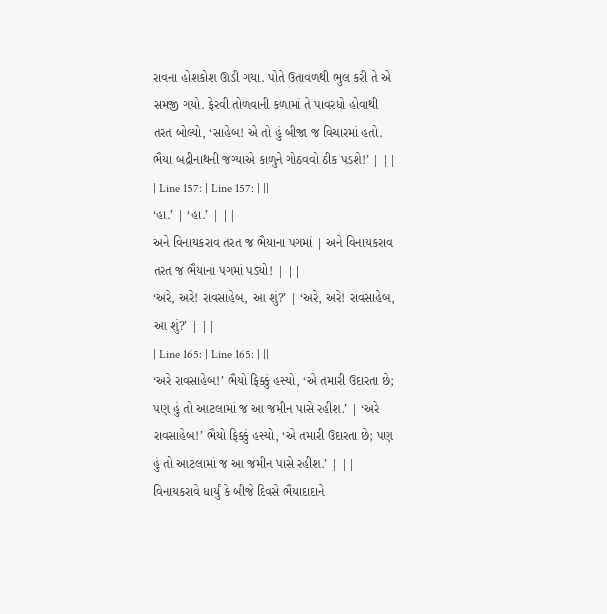રાવના હોશકોશ ઊડી ગયા. પોતે ઉતાવળથી ભુલ કરી તે એ સમજી ગયો. ફેરવી તોળવાની કળામાં તે પાવરધો હોવાથી તરત બોલ્યો, ‘સાહેબ! એ તો હું બીજા જ વિચારમાં હતો. ભૈયા બદ્રીનાથની જગ્યાએ કાળુને ગોઠવવો ઠીક પડશે!’ | ||
| Line 157: | Line 157: | ||
‘હા.’ | ‘હા.’ | ||
અને વિનાયકરાવ તરત જ ભૈયાના પગમાં | અને વિનાયકરાવ તરત જ ભૈયાના પગમાં પડ્યો! | ||
‘અરે, અરે! રાવસાહેબ, આ શું?’ | ‘અરે, અરે! રાવસાહેબ, આ શું?’ | ||
| Line 165: | Line 165: | ||
‘અરે રાવસાહેબ!’ ભૈયો ફિક્કું હસ્યો, ‘એ તમારી ઉદારતા છે; પણ હું તો આટલામાં જ આ જમીન પાસે રહીશ.’ | ‘અરે રાવસાહેબ!’ ભૈયો ફિક્કું હસ્યો, ‘એ તમારી ઉદારતા છે; પણ હું તો આટલામાં જ આ જમીન પાસે રહીશ.’ | ||
વિનાયકરાવે ધાર્યું કે બીજે દિવસે ભૈયાદાદાને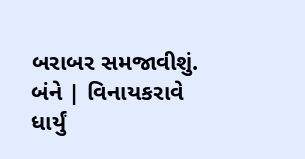બરાબર સમજાવીશું. બંને | વિનાયકરાવે ધાર્યું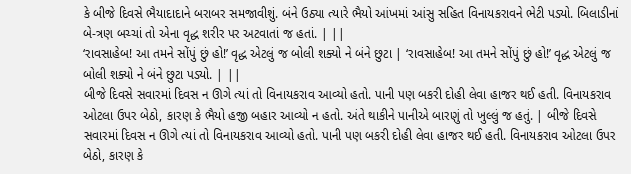કે બીજે દિવસે ભૈયાદાદાને બરાબર સમજાવીશું. બંને ઉઠ્યા ત્યારે ભૈયો આંખમાં આંસુ સહિત વિનાયકરાવને ભેટી પડ્યો. બિલાડીનાં બે-ત્રણ બચ્ચાં તો એના વૃદ્ધ શરીર પર અટવાતાં જ હતાં. | ||
‘રાવસાહેબ! આ તમને સોંપું છું હો!’ વૃદ્ધ એટલું જ બોલી શક્યો ને બંને છુટા | ‘રાવસાહેબ! આ તમને સોંપું છું હો!’ વૃદ્ધ એટલું જ બોલી શક્યો ને બંને છુટા પડ્યો. | ||
બીજે દિવસે સવારમાં દિવસ ન ઊગે ત્યાં તો વિનાયકરાવ આવ્યો હતો. પાની પણ બકરી દોહી લેવા હાજર થઈ હતી. વિનાયકરાવ ઓટલા ઉપર બેઠો, કારણ કે ભૈયો હજી બહાર આવ્યો ન હતો. અંતે થાકીને પાનીએ બારણું તો ખુલ્લું જ હતું. | બીજે દિવસે સવારમાં દિવસ ન ઊગે ત્યાં તો વિનાયકરાવ આવ્યો હતો. પાની પણ બકરી દોહી લેવા હાજર થઈ હતી. વિનાયકરાવ ઓટલા ઉપર બેઠો, કારણ કે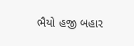ભૈયો હજી બહાર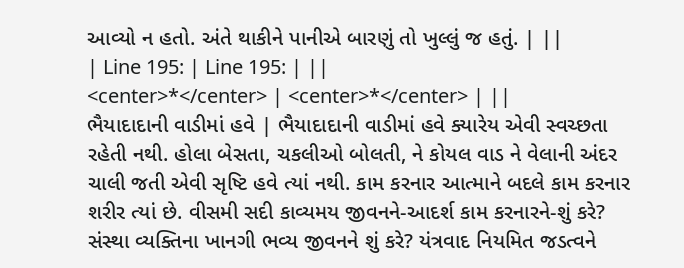આવ્યો ન હતો. અંતે થાકીને પાનીએ બારણું તો ખુલ્લું જ હતું. | ||
| Line 195: | Line 195: | ||
<center>*</center> | <center>*</center> | ||
ભૈયાદાદાની વાડીમાં હવે | ભૈયાદાદાની વાડીમાં હવે ક્યારેય એવી સ્વચ્છતા રહેતી નથી. હોલા બેસતા, ચકલીઓ બોલતી, ને કોયલ વાડ ને વેલાની અંદર ચાલી જતી એવી સૃષ્ટિ હવે ત્યાં નથી. કામ કરનાર આત્માને બદલે કામ કરનાર શરીર ત્યાં છે. વીસમી સદી કાવ્યમય જીવનને-આદર્શ કામ કરનારને-શું કરે? સંસ્થા વ્યક્તિના ખાનગી ભવ્ય જીવનને શું કરે? યંત્રવાદ નિયમિત જડત્વને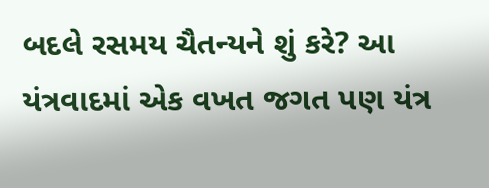બદલે રસમય ચૈતન્યને શું કરે? આ યંત્રવાદમાં એક વખત જગત પણ યંત્ર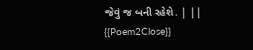જેવું જ બની રહેશે. | ||
{{Poem2Close}}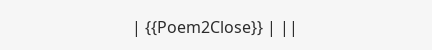| {{Poem2Close}} | ||